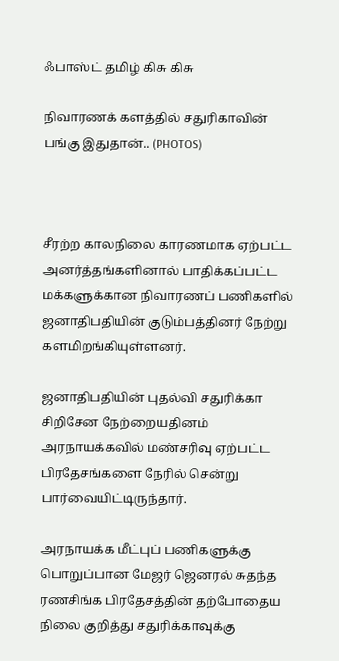ஃபாஸ்ட் தமிழ் கிசு கிசு

நிவாரணக் களத்தில் சதுரிகாவின் பங்கு இதுதான்.. (PHOTOS)



சீரற்ற காலநிலை காரணமாக ஏற்பட்ட அனர்த்தங்களினால் பாதிக்கப்பட்ட மக்களுக்கான நிவாரணப் பணிகளில் ஜனாதிபதியின் குடும்பத்தினர் நேற்று களமிறங்கியுள்ளனர்.

ஜனாதிபதியின் புதல்வி சதுரிக்கா சிறிசேன நேற்றையதினம் அரநாயக்கவில் மண்சரிவு ஏற்பட்ட பிரதேசங்களை நேரில் சென்று பார்வையிட்டிருந்தார்.

அரநாயக்க மீட்புப் பணிகளுக்கு பொறுப்பான மேஜர் ஜெனரல் சுதந்த ரணசிங்க பிரதேசத்தின் தற்போதைய நிலை குறித்து சதுரிக்காவுக்கு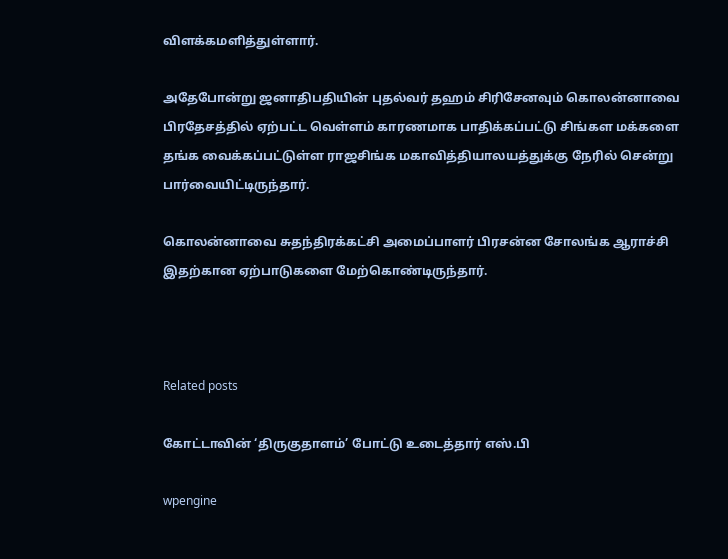விளக்கமளித்துள்ளார்.

அதேபோன்று ஜனாதிபதியின் புதல்வர் தஹம் சிரிசேனவும் கொலன்னாவை பிரதேசத்தில் ஏற்பட்ட வெள்ளம் காரணமாக பாதிக்கப்பட்டு சிங்கள மக்களை தங்க வைக்கப்பட்டுள்ள ராஜசிங்க மகாவித்தியாலயத்துக்கு நேரில் சென்று பார்வையிட்டிருந்தார்.

கொலன்னாவை சுதந்திரக்கட்சி அமைப்பாளர் பிரசன்ன சோலங்க ஆராச்சி இதற்கான ஏற்பாடுகளை மேற்கொண்டிருந்தார்.



Related posts

கோட்டாவின் ‘திருகுதாளம்’ போட்டு உடைத்தார் எஸ்.பி

wpengine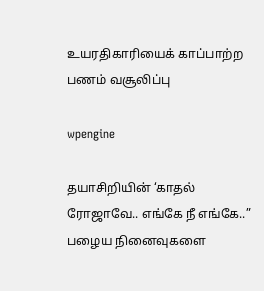உயரதிகாரியைக் காப்பாற்ற பணம் வசூலிப்பு

wpengine

தயாசிறியின் ‘காதல் ரோஜாவே.. எங்கே நீ எங்கே..” பழைய நினைவுகளை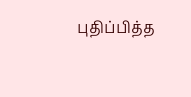புதிப்பித்த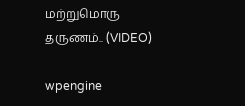மற்றுமொரு தருணம்.. (VIDEO)

wpengine